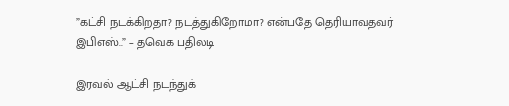”கட்சி நடக்கிறதா? நடத்துகிறோமா? என்பதே தெரியாவதவர் இபிஎஸ்..” – தவெக பதிலடி

இரவல் ஆட்சி நடந்துக்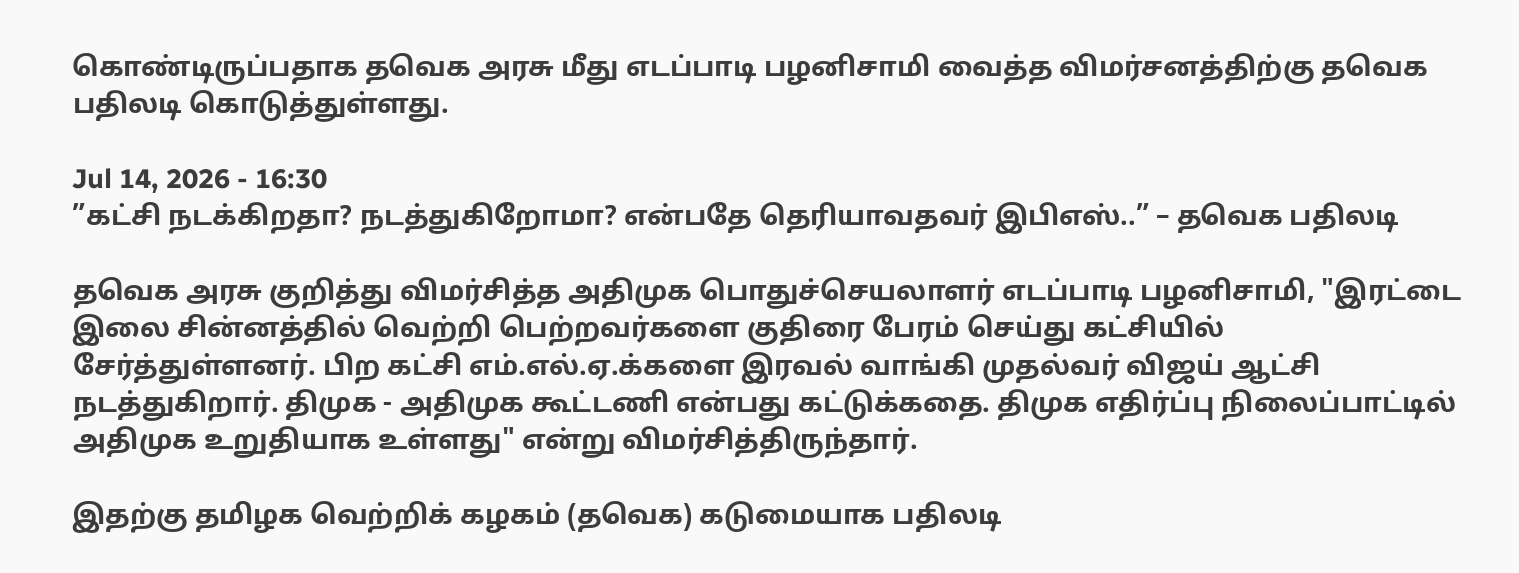கொண்டிருப்பதாக தவெக அரசு மீது எடப்பாடி பழனிசாமி வைத்த விமர்சனத்திற்கு தவெக பதிலடி கொடுத்துள்ளது.

Jul 14, 2026 - 16:30
”கட்சி நடக்கிறதா? நடத்துகிறோமா? என்பதே தெரியாவதவர் இபிஎஸ்..” – தவெக பதிலடி

தவெக அரசு குறித்து விமர்சித்த அதிமுக பொதுச்செயலாளர் எடப்பாடி பழனிசாமி, "இரட்டை இலை சின்னத்தில் வெற்றி பெற்றவர்களை குதிரை பேரம் செய்து கட்சியில் சேர்த்துள்ளனர். பிற கட்சி எம்.எல்.ஏ.க்களை இரவல் வாங்கி முதல்வர் விஜய் ஆட்சி நடத்துகிறார். திமுக - அதிமுக கூட்டணி என்பது கட்டுக்கதை. திமுக எதிர்ப்பு நிலைப்பாட்டில் அதிமுக உறுதியாக உள்ளது" என்று விமர்சித்திருந்தார்.

இதற்கு தமிழக வெற்றிக் கழகம் (தவெக) கடுமையாக பதிலடி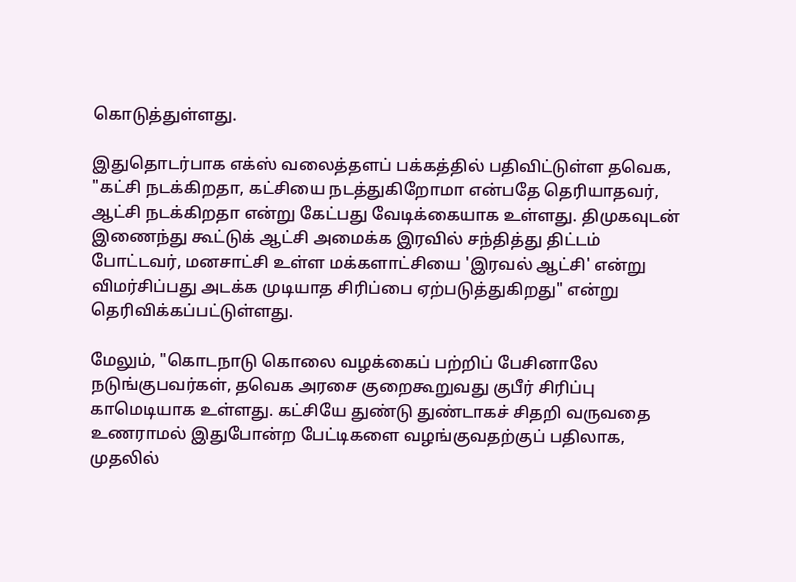கொடுத்துள்ளது.

இதுதொடர்பாக எக்ஸ் வலைத்தளப் பக்கத்தில் பதிவிட்டுள்ள தவெக,  "கட்சி நடக்கிறதா, கட்சியை நடத்துகிறோமா என்பதே தெரியாதவர், ஆட்சி நடக்கிறதா என்று கேட்பது வேடிக்கையாக உள்ளது. திமுகவுடன் இணைந்து கூட்டுக் ஆட்சி அமைக்க இரவில் சந்தித்து திட்டம் போட்டவர், மனசாட்சி உள்ள மக்களாட்சியை 'இரவல் ஆட்சி' என்று விமர்சிப்பது அடக்க முடியாத சிரிப்பை ஏற்படுத்துகிறது" என்று தெரிவிக்கப்பட்டுள்ளது.

மேலும், "கொடநாடு கொலை வழக்கைப் பற்றிப் பேசினாலே நடுங்குபவர்கள், தவெக அரசை குறைகூறுவது குபீர் சிரிப்பு காமெடியாக உள்ளது. கட்சியே துண்டு துண்டாகச் சிதறி வருவதை உணராமல் இதுபோன்ற பேட்டிகளை வழங்குவதற்குப் பதிலாக, முதலில்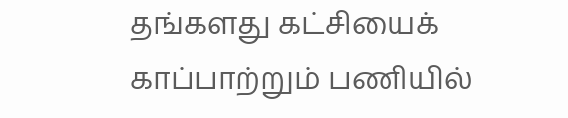தங்களது கட்சியைக் காப்பாற்றும் பணியில்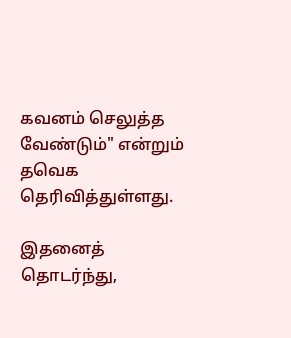கவனம் செலுத்த வேண்டும்" என்றும் தவெக தெரிவித்துள்ளது.

இதனைத் தொடர்ந்து,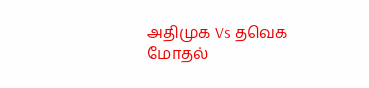அதிமுக Vs தவெக மோதல்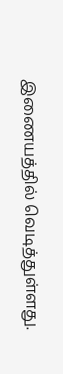இணையத்தில் வெடித்துள்ளது.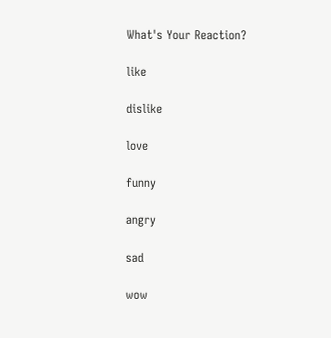What's Your Reaction?

like

dislike

love

funny

angry

sad

wow